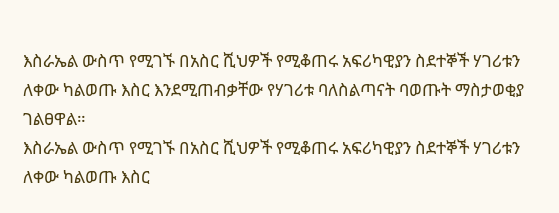እስራኤል ውስጥ የሚገኙ በአስር ሺህዎች የሚቆጠሩ አፍሪካዊያን ስደተኞች ሃገሪቱን ለቀው ካልወጡ እስር እንደሚጠብቃቸው የሃገሪቱ ባለስልጣናት ባወጡት ማስታወቂያ ገልፀዋል።
እስራኤል ውስጥ የሚገኙ በአስር ሺህዎች የሚቆጠሩ አፍሪካዊያን ስደተኞች ሃገሪቱን ለቀው ካልወጡ እስር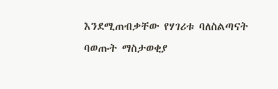እንደሚጠብቃቸው የሃገሪቱ ባለስልጣናት ባወጡት ማስታወቂያ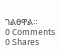ገልፀዋል።
0 Comments
0 Shares